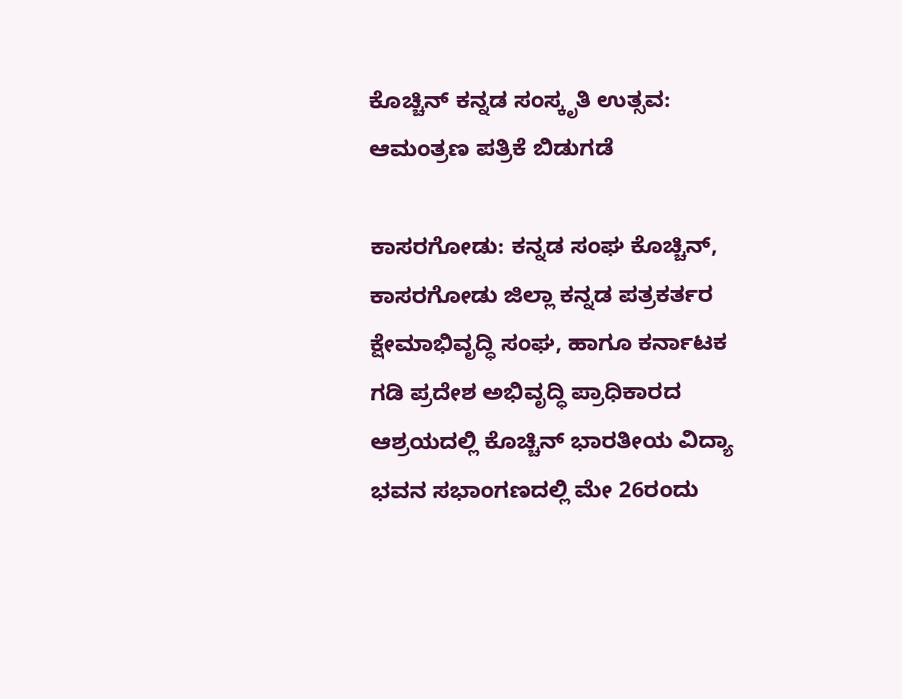ಕೊಚ್ಚಿನ್ ಕನ್ನಡ ಸಂಸ್ಕೃತಿ ಉತ್ಸವ: ಆಮಂತ್ರಣ ಪತ್ರಿಕೆ ಬಿಡುಗಡೆ

ಕಾಸರಗೋಡು: ಕನ್ನಡ ಸಂಘ ಕೊಚ್ಚಿನ್, ಕಾಸರಗೋಡು ಜಿಲ್ಲಾ ಕನ್ನಡ ಪತ್ರಕರ್ತರ ಕ್ಷೇಮಾಭಿವೃದ್ಧಿ ಸಂಘ, ಹಾಗೂ ಕರ್ನಾಟಕ ಗಡಿ ಪ್ರದೇಶ ಅಭಿವೃದ್ಧಿ ಪ್ರಾಧಿಕಾರದ ಆಶ್ರಯದಲ್ಲಿ ಕೊಚ್ಚಿನ್ ಭಾರತೀಯ ವಿದ್ಯಾ ಭವನ ಸಭಾಂಗಣದಲ್ಲಿ ಮೇ 26ರಂದು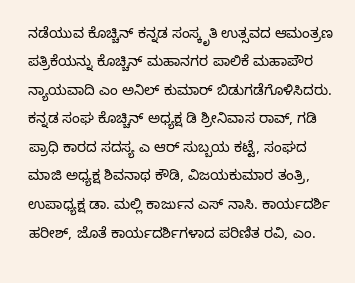ನಡೆಯುವ ಕೊಚ್ಚಿನ್ ಕನ್ನಡ ಸಂಸ್ಕೃತಿ ಉತ್ಸವದ ಆಮಂತ್ರಣ ಪತ್ರಿಕೆಯನ್ನು ಕೊಚ್ಚಿನ್ ಮಹಾನಗರ ಪಾಲಿಕೆ ಮಹಾಪೌರ ನ್ಯಾಯವಾದಿ ಎಂ ಅನಿಲ್ ಕುಮಾರ್ ಬಿಡುಗಡೆಗೊಳಿಸಿದರು.
ಕನ್ನಡ ಸಂಘ ಕೊಚ್ಚಿನ್ ಅಧ್ಯಕ್ಷ ಡಿ ಶ್ರೀನಿವಾಸ ರಾವ್, ಗಡಿ ಪ್ರಾಧಿ ಕಾರದ ಸದಸ್ಯ ಎ ಆರ್ ಸುಬ್ಬಯ ಕಟ್ಟೆ, ಸಂಘದ ಮಾಜಿ ಅಧ್ಯಕ್ಷ ಶಿವನಾಥ ಕೌಡಿ, ವಿಜಯಕುಮಾರ ತಂತ್ರಿ, ಉಪಾಧ್ಯಕ್ಷ ಡಾ. ಮಲ್ಲಿ ಕಾರ್ಜುನ ಎಸ್ ನಾಸಿ. ಕಾರ್ಯದರ್ಶಿ ಹರೀಶ್, ಜೊತೆ ಕಾರ್ಯದರ್ಶಿಗಳಾದ ಪರಿಣಿತ ರವಿ, ಎಂ.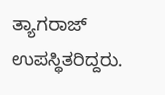ತ್ಯಾಗರಾಜ್ ಉಪಸ್ಥಿತರಿದ್ದರು.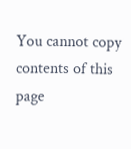You cannot copy contents of this page